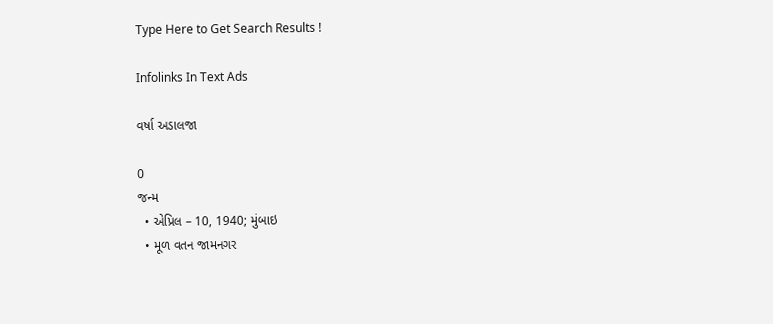Type Here to Get Search Results !

Infolinks In Text Ads

વર્ષા અડાલજા

0
જન્મ
  • એપ્રિલ – 10, 1940; મુંબાઇ
  • મૂળ વતન જામનગર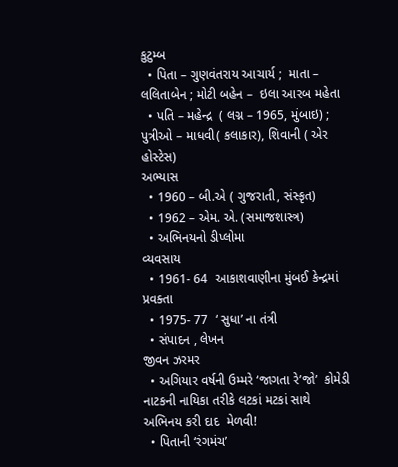કુટુમ્બ
  • પિતા – ગુણવંતરાય આચાર્ય ;  માતા – લલિતાબેન ; મોટી બહેન –  ઇલા આરબ મહેતા
  • પતિ – મહેન્દ્ર  ( લગ્ન – 1965, મુંબાઇ) ; પુત્રીઓ – માધવી( કલાકાર), શિવાની ( એર હોસ્ટેસ)
અભ્યાસ
  • 1960 – બી.એ ( ગુજરાતી, સંસ્કૃત)
  • 1962 – એમ. એ. (સમાજશાસ્ત્ર)
  • અભિનયનો ડીપ્લોમા
વ્યવસાય
  • 1961- 64  આકાશવાણીના મુંબઈ કેન્દ્રમાં પ્રવક્તા
  • 1975- 77  ‘ સુધા’ ના તંત્રી
  • સંપાદન , લેખન
જીવન ઝરમર
  • અગિયાર વર્ષની ઉમ્મરે ‘જાગતા રે’જો’  કોમેડી નાટકની નાયિકા તરીકે લટકાં મટકાં સાથે અભિનય કરી દાદ  મેળવી!
  • પિતાની ‘રંગમંચ’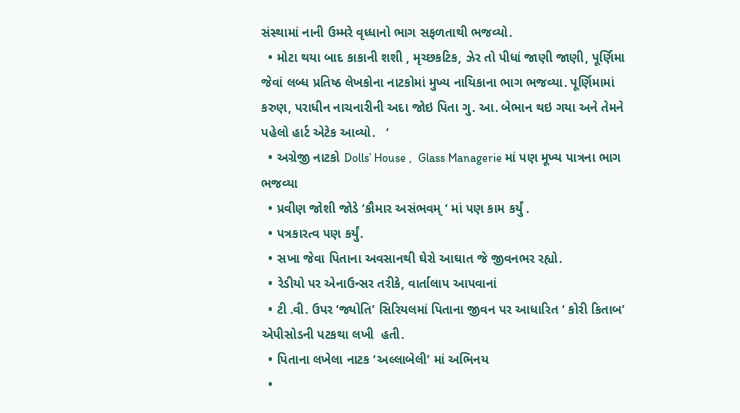સંસ્થામાં નાની ઉમ્મરે વૃધ્ધાનો ભાગ સફળતાથી ભજવ્યો.
  • મોટા થયા બાદ કાકાની શશી , મૃચ્છકટિક, ઝેર તો પીધાં જાણી જાણી, પૂર્ણિમા જેવાં લબ્ધ પ્રતિષ્ઠ લેખકોના નાટકોમાં મુખ્ય નાયિકાના ભાગ ભજવ્યા. પૂર્ણિમામાં કરુણ, પરાધીન નાચનારીની અદા જોઇ પિતા ગુ. આ. બેભાન થઇ ગયા અને તેમને પહેલો હાર્ટ એટેક આવ્યો.   ‘
  • અગ્રેજી નાટકો Dolls’ House ,  Glass Managerie માં પણ મૂખ્ય પાત્રના ભાગ ભજવ્યા
  • પ્રવીણ જોશી જોડે ‘કૌમાર અસંભવમ્ ‘ માં પણ કામ કર્યું .
  • પત્રકારત્વ પણ કર્યું.
  • સખા જેવા પિતાના અવસાનથી ઘેરો આઘાત જે જીવનભર રહ્યો.
  • રેડીયો પર એનાઉન્સર તરીકે, વાર્તાલાપ આપવાનાં
  • ટી .વી. ઉપર ‘જ્યોતિ’ સિરિયલમાં પિતાના જીવન પર આધારિત ‘ કોરી કિતાબ’ એપીસોડની પટકથા લખી  હતી.
  • પિતાના લખેલા નાટક ‘અલ્લાબેલી’ માં અભિનય
  •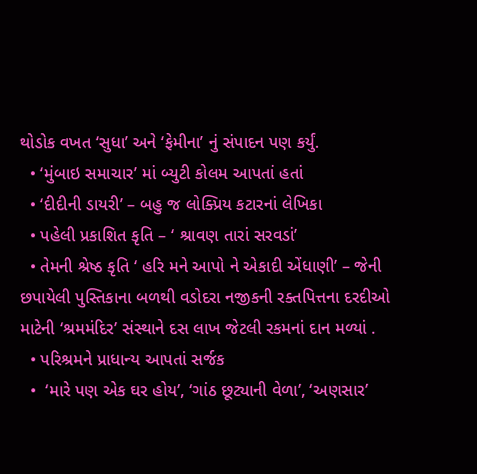થોડોક વખત ‘સુધા’ અને ‘ફેમીના’ નું સંપાદન પણ કર્યું.
  • ‘મુંબાઇ સમાચાર’ માં બ્યુટી કોલમ આપતાં હતાં
  • ‘દીદીની ડાયરી’ – બહુ જ લોક્પ્રિય કટારનાં લેખિકા
  • પહેલી પ્રકાશિત કૃતિ – ‘ શ્રાવણ તારાં સરવડાં’
  • તેમની શ્રેષ્ઠ કૃતિ ‘ હરિ મને આપો ને એકાદી એંધાણી’ – જેની છપાયેલી પુસ્તિકાના બળથી વડોદરા નજીકની રક્તપિત્તના દરદીઓ માટેની ‘શ્રમમંદિર’ સંસ્થાને દસ લાખ જેટલી રકમનાં દાન મળ્યાં .
  • પરિશ્રમને પ્રાધાન્ય આપતાં સર્જક
  •  ‘મારે પણ એક ઘર હોય’, ‘ગાંઠ છૂટ્યાની વેળા’, ‘અણસાર’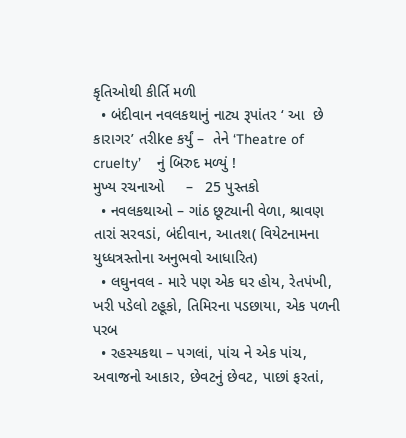કૃતિઓથી કીર્તિ મળી
  • બંદીવાન નવલકથાનું નાટ્ય રૂપાંતર ‘ આ  છે કારાગર’ તરીke કર્યું –  તેને ‘Theatre of  cruelty’    નું બિરુદ મળ્યું !
મુખ્ય રચનાઓ     –   25 પુસ્તકો
  • નવલકથાઓ – ગાંઠ છૂટ્યાની વેળા, શ્રાવણ તારાં સરવડાં, બંદીવાન, આતશ( વિયેટનામના યુધ્ધત્રસ્તોના અનુભવો આધારિત)
  • લઘુનવલ - મારે પણ એક ઘર હોય, રેતપંખી, ખરી પડેલો ટહૂકો, તિમિરના પડછાયા, એક પળની પરબ
  • રહસ્યકથા – પગલાં, પાંચ ને એક પાંચ, અવાજનો આકાર, છેવટનું છેવટ, પાછાં ફરતાં,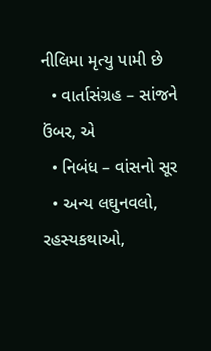નીલિમા મૃત્યુ પામી છે
  • વાર્તાસંગ્રહ – સાંજને ઉંબર, એ
  • નિબંધ – વાંસનો સૂર
  • અન્ય લઘુનવલો, રહસ્યકથાઓ,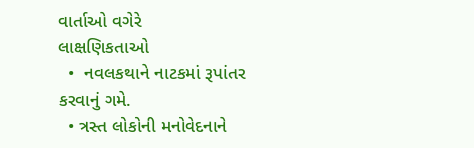વાર્તાઓ વગેરે
લાક્ષણિકતાઓ
  •  નવલકથાને નાટકમાં રૂપાંતર કરવાનું ગમે.
  • ત્રસ્ત લોકોની મનોવેદનાને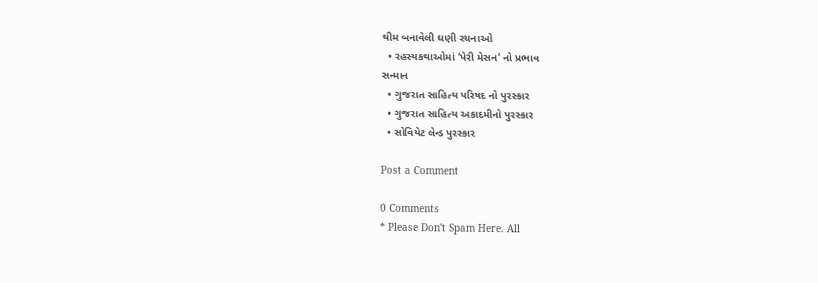થીમ બનાવેલી ઘણી રચનાઓ
  • રહસ્યકથાઓમાં ‘પેરી મેસન’ નો પ્રભાવ
સન્માન
  • ગુજરાત સાહિત્ય પરિષદ નો પુરસ્કાર
  • ગુજરાત સાહિત્ય અકાદમીનો પુરસ્કાર
  • સોવિયેટ લેન્ડ પુરસ્કાર

Post a Comment

0 Comments
* Please Don't Spam Here. All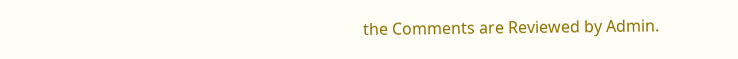the Comments are Reviewed by Admin.